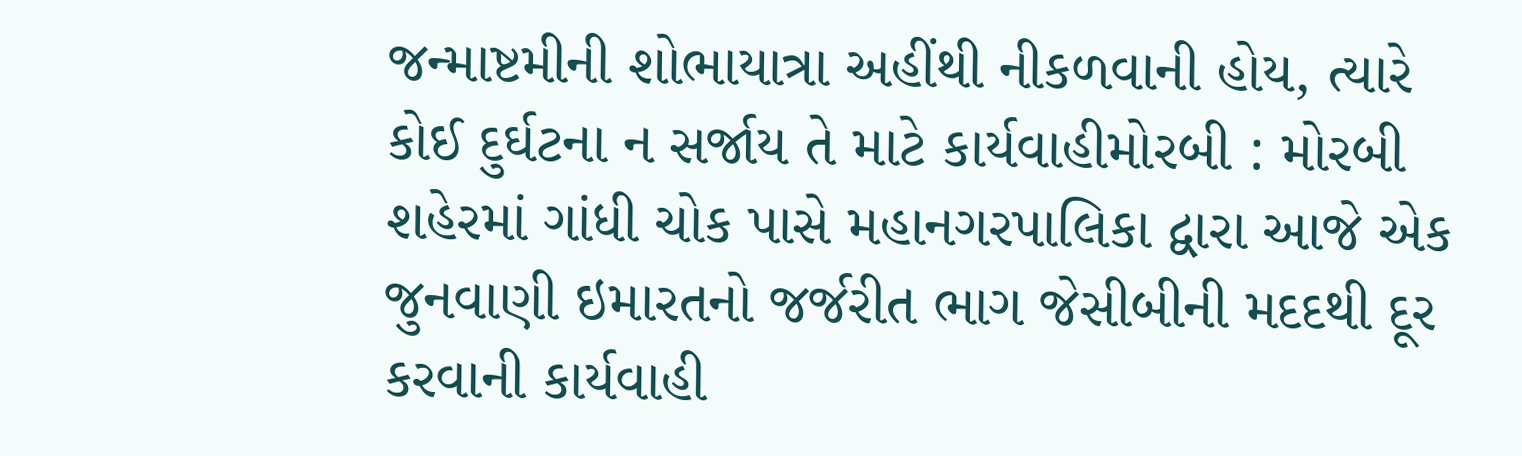જન્માષ્ટમીની શોભાયાત્રા અહીંથી નીકળવાની હોય, ત્યારે કોઈ દુર્ઘટના ન સર્જાય તે માટે કાર્યવાહીમોરબી : મોરબી શહેરમાં ગાંધી ચોક પાસે મહાનગરપાલિકા દ્વારા આજે એક જુનવાણી ઇમારતનો જર્જરીત ભાગ જેસીબીની મદદથી દૂર કરવાની કાર્યવાહી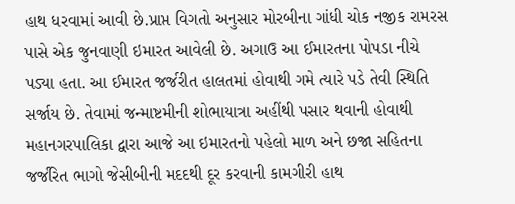હાથ ધરવામાં આવી છે.પ્રાપ્ત વિગતો અનુસાર મોરબીના ગાંધી ચોક નજીક રામરસ પાસે એક જુનવાણી ઇમારત આવેલી છે. અગાઉ આ ઈમારતના પોપડા નીચે પડ્યા હતા. આ ઈમારત જર્જરીત હાલતમાં હોવાથી ગમે ત્યારે પડે તેવી સ્થિતિ સર્જાય છે. તેવામાં જન્માષ્ટમીની શોભાયાત્રા અહીંથી પસાર થવાની હોવાથી મહાનગરપાલિકા દ્વારા આજે આ ઇમારતનો પહેલો માળ અને છજા સહિતના જર્જરિત ભાગો જેસીબીની મદદથી દૂર કરવાની કામગીરી હાથ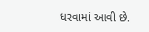ધરવામાં આવી છે.